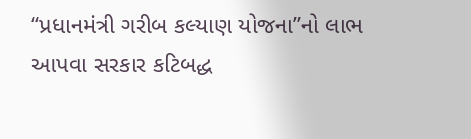“પ્રધાનમંત્રી ગરીબ કલ્યાણ યોજના”નો લાભ આપવા સરકાર કટિબદ્ધ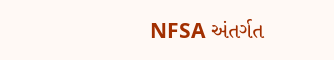NFSA અંતર્ગત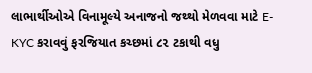લાભાર્થીઓએ વિનામૂલ્યે અનાજનો જથ્થો મેળવવા માટે E-KYC કરાવવું ફરજિયાત કચ્છમાં ૮૨ ટકાથી વધુ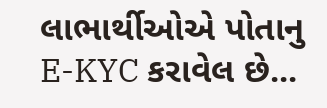લાભાર્થીઓએ પોતાનુ E-KYC કરાવેલ છે...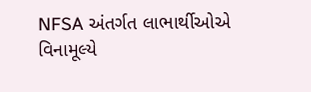NFSA અંતર્ગત લાભાર્થીઓએ વિનામૂલ્યે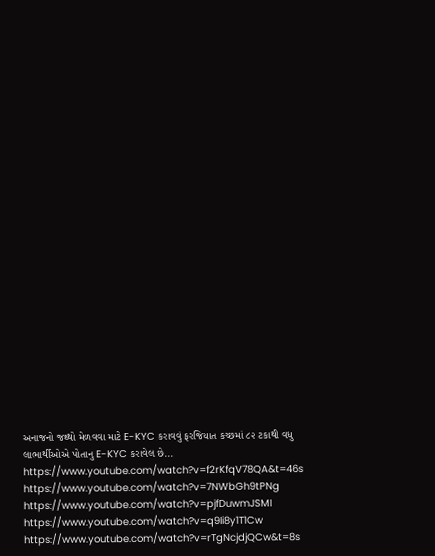અનાજનો જથ્થો મેળવવા માટે E-KYC કરાવવું ફરજિયાત કચ્છમાં ૮૨ ટકાથી વધુ લાભાર્થીઓએ પોતાનુ E-KYC કરાવેલ છે...
https://www.youtube.com/watch?v=f2rKfqV78QA&t=46s
https://www.youtube.com/watch?v=7NWbGh9tPNg
https://www.youtube.com/watch?v=pjfDuwmJSMI
https://www.youtube.com/watch?v=q9Ii8y1T1Cw
https://www.youtube.com/watch?v=rTgNcjdjQCw&t=8s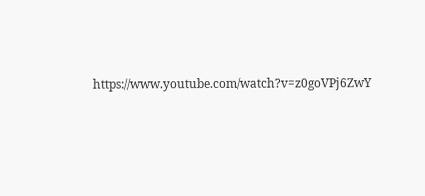https://www.youtube.com/watch?v=z0goVPj6ZwY